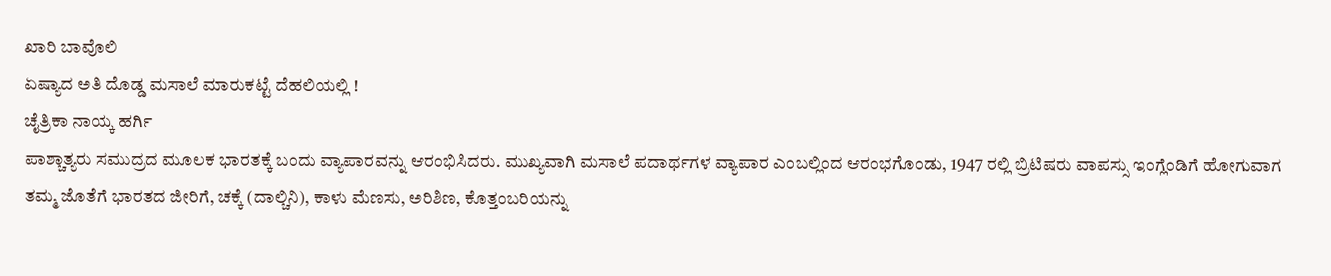ಖಾರಿ ಬಾವೊಲಿ
ಏಷ್ಯಾದ ಅತಿ ದೊಡ್ಡ ಮಸಾಲೆ ಮಾರುಕಟ್ಟೆ ದೆಹಲಿಯಲ್ಲಿ !
ಚೈತ್ರಿಕಾ ನಾಯ್ಕ ಹರ್ಗಿ
ಪಾಶ್ಚಾತ್ಯರು ಸಮುದ್ರದ ಮೂಲಕ ಭಾರತಕ್ಕೆ ಬಂದು ವ್ಯಾಪಾರವನ್ನು ಆರಂಭಿಸಿದರು. ಮುಖ್ಯವಾಗಿ ಮಸಾಲೆ ಪದಾರ್ಥಗಳ ವ್ಯಾಪಾರ ಎಂಬಲ್ಲಿಂದ ಆರಂಭಗೊಂಡು, 1947 ರಲ್ಲಿ ಬ್ರಿಟಿಷರು ವಾಪಸ್ಸು ಇಂಗ್ಲೆಂಡಿಗೆ ಹೋಗುವಾಗ ತಮ್ಮ ಜೊತೆಗೆ ಭಾರತದ ಜೀರಿಗೆ, ಚಕ್ಕೆ (ದಾಲ್ಚಿನಿ), ಕಾಳು ಮೆಣಸು, ಅರಿಶಿಣ, ಕೊತ್ತಂಬರಿಯನ್ನು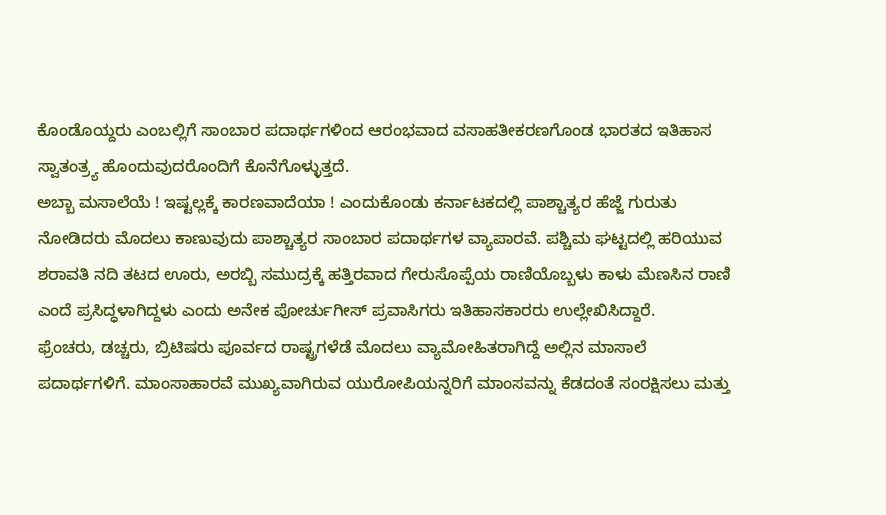ಕೊಂಡೊಯ್ದರು ಎಂಬಲ್ಲಿಗೆ ಸಾಂಬಾರ ಪದಾರ್ಥಗಳಿಂದ ಆರಂಭವಾದ ವಸಾಹತೀಕರಣಗೊಂಡ ಭಾರತದ ಇತಿಹಾಸ ಸ್ವಾತಂತ್ರ್ಯ ಹೊಂದುವುದರೊಂದಿಗೆ ಕೊನೆಗೊಳ್ಳುತ್ತದೆ.
ಅಬ್ಬಾ ಮಸಾಲೆಯೆ ! ಇಷ್ಟಲ್ಲಕ್ಕೆ ಕಾರಣವಾದೆಯಾ ! ಎಂದುಕೊಂಡು ಕರ್ನಾಟಕದಲ್ಲಿ ಪಾಶ್ಚಾತ್ಯರ ಹೆಜ್ಜೆ ಗುರುತು ನೋಡಿದರು ಮೊದಲು ಕಾಣುವುದು ಪಾಶ್ಚಾತ್ಯರ ಸಾಂಬಾರ ಪದಾರ್ಥಗಳ ವ್ಯಾಪಾರವೆ. ಪಶ್ಚಿಮ ಘಟ್ಟದಲ್ಲಿ ಹರಿಯುವ ಶರಾವತಿ ನದಿ ತಟದ ಊರು, ಅರಬ್ಬಿ ಸಮುದ್ರಕ್ಕೆ ಹತ್ತಿರವಾದ ಗೇರುಸೊಪ್ಪೆಯ ರಾಣಿಯೊಬ್ಬಳು ಕಾಳು ಮೆಣಸಿನ ರಾಣಿ ಎಂದೆ ಪ್ರಸಿದ್ಧಳಾಗಿದ್ದಳು ಎಂದು ಅನೇಕ ಪೋರ್ಚುಗೀಸ್ ಪ್ರವಾಸಿಗರು ಇತಿಹಾಸಕಾರರು ಉಲ್ಲೇಖಿಸಿದ್ದಾರೆ.
ಫ್ರೆಂಚರು, ಡಚ್ಚರು, ಬ್ರಿಟಿಷರು ಪೂರ್ವದ ರಾಷ್ಟ್ರಗಳೆಡೆ ಮೊದಲು ವ್ಯಾಮೋಹಿತರಾಗಿದ್ದೆ ಅಲ್ಲಿನ ಮಾಸಾಲೆ ಪದಾರ್ಥಗಳಿಗೆ. ಮಾಂಸಾಹಾರವೆ ಮುಖ್ಯವಾಗಿರುವ ಯುರೋಪಿಯನ್ನರಿಗೆ ಮಾಂಸವನ್ನು ಕೆಡದಂತೆ ಸಂರಕ್ಷಿಸಲು ಮತ್ತು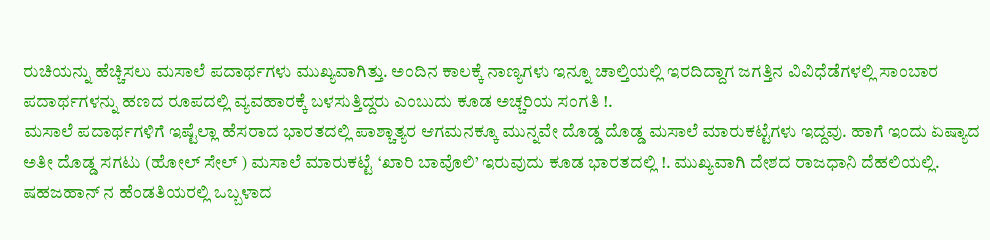ರುಚಿಯನ್ನು ಹೆಚ್ಚಿಸಲು ಮಸಾಲೆ ಪದಾರ್ಥಗಳು ಮುಖ್ಯವಾಗಿತ್ತು. ಅಂದಿನ ಕಾಲಕ್ಕೆ ನಾಣ್ಯಗಳು ಇನ್ನೂ ಚಾಲ್ತಿಯಲ್ಲಿ ಇರದಿದ್ದಾಗ ಜಗತ್ತಿನ ವಿವಿಧೆಡೆಗಳಲ್ಲಿ ಸಾಂಬಾರ ಪದಾರ್ಥಗಳನ್ನು ಹಣದ ರೂಪದಲ್ಲಿ ವ್ಯವಹಾರಕ್ಕೆ ಬಳಸುತ್ತಿದ್ದರು ಎಂಬುದು ಕೂಡ ಅಚ್ಚರಿಯ ಸಂಗತಿ !.
ಮಸಾಲೆ ಪದಾರ್ಥಗಳಿಗೆ ಇಷ್ಟೆಲ್ಲಾ ಹೆಸರಾದ ಭಾರತದಲ್ಲಿ ಪಾಶ್ಚಾತ್ಯರ ಆಗಮನಕ್ಕೂ ಮುನ್ನವೇ ದೊಡ್ಡ ದೊಡ್ಡ ಮಸಾಲೆ ಮಾರುಕಟ್ಟೆಗಳು ಇದ್ದವು. ಹಾಗೆ ಇಂದು ಏಷ್ಯಾದ ಅತೀ ದೊಡ್ಡ ಸಗಟು (ಹೋಲ್ ಸೇಲ್ ) ಮಸಾಲೆ ಮಾರುಕಟ್ಟೆ ‘ಖಾರಿ ಬಾವೊಲಿ’ ಇರುವುದು ಕೂಡ ಭಾರತದಲ್ಲಿ !. ಮುಖ್ಯವಾಗಿ ದೇಶದ ರಾಜಧಾನಿ ದೆಹಲಿಯಲ್ಲಿ. ಷಹಜಹಾನ್ ನ ಹೆಂಡತಿಯರಲ್ಲಿ ಒಬ್ಬಳಾದ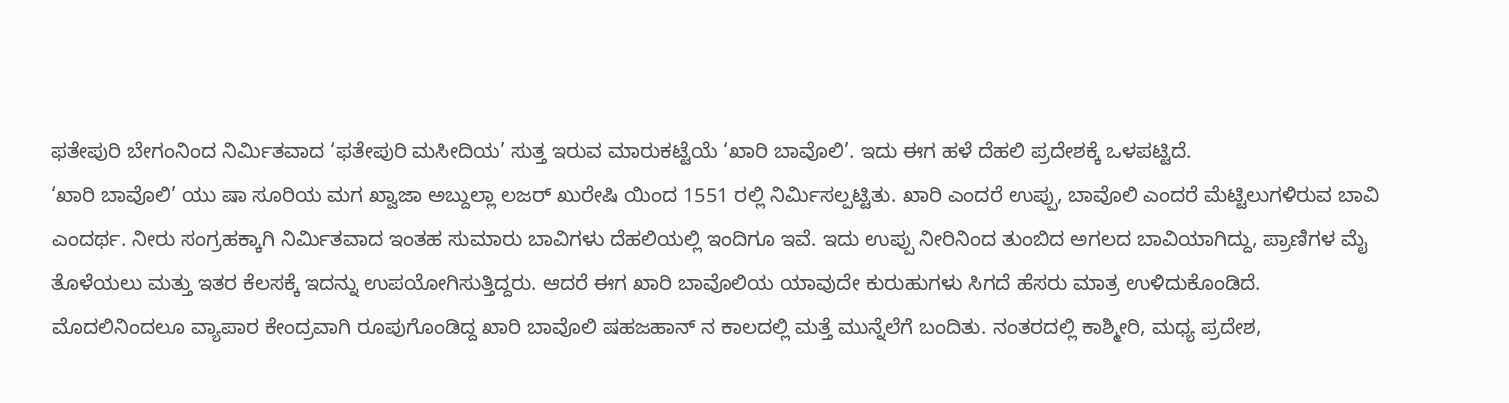ಫತೇಪುರಿ ಬೇಗಂನಿಂದ ನಿರ್ಮಿತವಾದ ‘ಫತೇಪುರಿ ಮಸೀದಿಯ’ ಸುತ್ತ ಇರುವ ಮಾರುಕಟ್ಟೆಯೆ ‘ಖಾರಿ ಬಾವೊಲಿ’. ಇದು ಈಗ ಹಳೆ ದೆಹಲಿ ಪ್ರದೇಶಕ್ಕೆ ಒಳಪಟ್ಟಿದೆ.
‘ಖಾರಿ ಬಾವೊಲಿ’ ಯು ಷಾ ಸೂರಿಯ ಮಗ ಖ್ವಾಜಾ ಅಬ್ದುಲ್ಲಾ ಲಜರ್ ಖುರೇಷಿ ಯಿಂದ 1551 ರಲ್ಲಿ ನಿರ್ಮಿಸಲ್ಪಟ್ಟಿತು. ಖಾರಿ ಎಂದರೆ ಉಪ್ಪು, ಬಾವೊಲಿ ಎಂದರೆ ಮೆಟ್ಟಿಲುಗಳಿರುವ ಬಾವಿ ಎಂದರ್ಥ. ನೀರು ಸಂಗ್ರಹಕ್ಕಾಗಿ ನಿರ್ಮಿತವಾದ ಇಂತಹ ಸುಮಾರು ಬಾವಿಗಳು ದೆಹಲಿಯಲ್ಲಿ ಇಂದಿಗೂ ಇವೆ. ಇದು ಉಪ್ಪು ನೀರಿನಿಂದ ತುಂಬಿದ ಅಗಲದ ಬಾವಿಯಾಗಿದ್ದು, ಪ್ರಾಣಿಗಳ ಮೈ ತೊಳೆಯಲು ಮತ್ತು ಇತರ ಕೆಲಸಕ್ಕೆ ಇದನ್ನು ಉಪಯೋಗಿಸುತ್ತಿದ್ದರು. ಆದರೆ ಈಗ ಖಾರಿ ಬಾವೊಲಿಯ ಯಾವುದೇ ಕುರುಹುಗಳು ಸಿಗದೆ ಹೆಸರು ಮಾತ್ರ ಉಳಿದುಕೊಂಡಿದೆ.
ಮೊದಲಿನಿಂದಲೂ ವ್ಯಾಪಾರ ಕೇಂದ್ರವಾಗಿ ರೂಪುಗೊಂಡಿದ್ದ ಖಾರಿ ಬಾವೊಲಿ ಷಹಜಹಾನ್ ನ ಕಾಲದಲ್ಲಿ ಮತ್ತೆ ಮುನ್ನೆಲೆಗೆ ಬಂದಿತು. ನಂತರದಲ್ಲಿ ಕಾಶ್ಮೀರಿ, ಮಧ್ಯ ಪ್ರದೇಶ,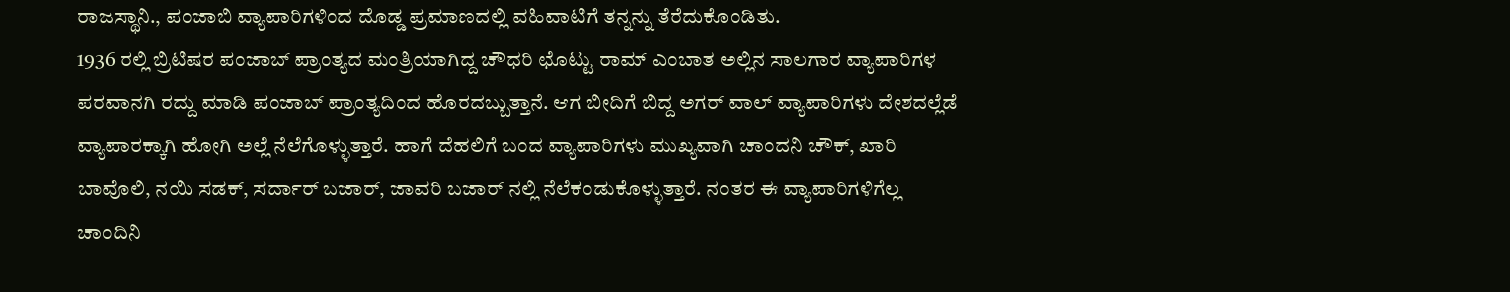ರಾಜಸ್ಥಾನಿ., ಪಂಜಾಬಿ ವ್ಯಾಪಾರಿಗಳಿಂದ ದೊಡ್ಡ ಪ್ರಮಾಣದಲ್ಲಿ ವಹಿವಾಟಿಗೆ ತನ್ನನ್ನು ತೆರೆದುಕೊಂಡಿತು.
1936 ರಲ್ಲಿ ಬ್ರಿಟಿಷರ ಪಂಜಾಬ್ ಪ್ರಾಂತ್ಯದ ಮಂತ್ರಿಯಾಗಿದ್ದ ಚೌಧರಿ ಛೊಟ್ಟು ರಾಮ್ ಎಂಬಾತ ಅಲ್ಲಿನ ಸಾಲಗಾರ ವ್ಯಾಪಾರಿಗಳ ಪರವಾನಗಿ ರದ್ದು ಮಾಡಿ ಪಂಜಾಬ್ ಪ್ರಾಂತ್ಯದಿಂದ ಹೊರದಬ್ಬುತ್ತಾನೆ. ಆಗ ಬೀದಿಗೆ ಬಿದ್ದ ಅಗರ್ ವಾಲ್ ವ್ಯಾಪಾರಿಗಳು ದೇಶದಲ್ಲೆಡೆ ವ್ಯಾಪಾರಕ್ಕಾಗಿ ಹೋಗಿ ಅಲ್ಲೆ ನೆಲೆಗೊಳ್ಳುತ್ತಾರೆ. ಹಾಗೆ ದೆಹಲಿಗೆ ಬಂದ ವ್ಯಾಪಾರಿಗಳು ಮುಖ್ಯವಾಗಿ ಚಾಂದನಿ ಚೌಕ್, ಖಾರಿ ಬಾವೊಲಿ, ನಯಿ ಸಡಕ್, ಸರ್ದಾರ್ ಬಜಾರ್, ಜಾವರಿ ಬಜಾರ್ ನಲ್ಲಿ ನೆಲೆಕಂಡುಕೊಳ್ಳುತ್ತಾರೆ. ನಂತರ ಈ ವ್ಯಾಪಾರಿಗಳಿಗೆಲ್ಲ ಚಾಂದಿನಿ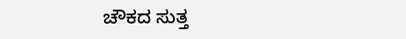ಚೌಕದ ಸುತ್ತ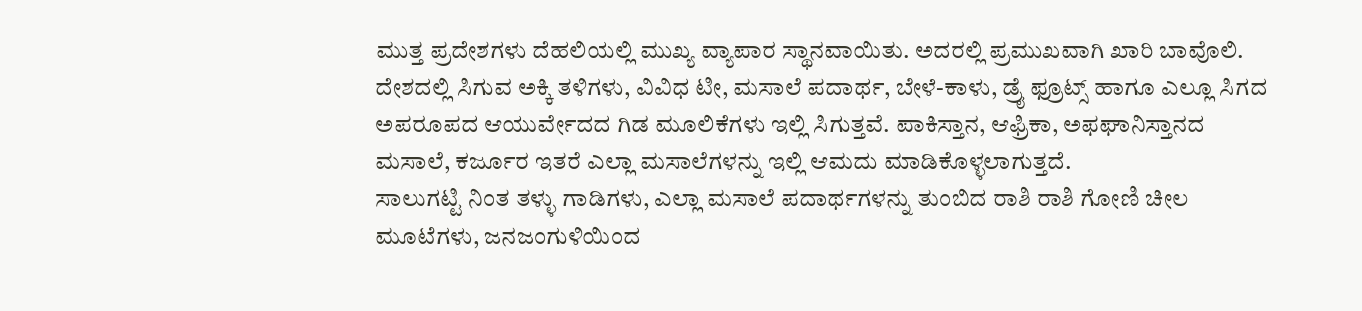ಮುತ್ತ ಪ್ರದೇಶಗಳು ದೆಹಲಿಯಲ್ಲಿ ಮುಖ್ಯ ವ್ಯಾಪಾರ ಸ್ಥಾನವಾಯಿತು. ಅದರಲ್ಲಿ ಪ್ರಮುಖವಾಗಿ ಖಾರಿ ಬಾವೊಲಿ.
ದೇಶದಲ್ಲಿ ಸಿಗುವ ಅಕ್ಕಿ ತಳಿಗಳು, ವಿವಿಧ ಟೀ, ಮಸಾಲೆ ಪದಾರ್ಥ, ಬೇಳೆ-ಕಾಳು, ಡ್ರೈ ಫ್ರೂಟ್ಸ್ ಹಾಗೂ ಎಲ್ಲೂ ಸಿಗದ ಅಪರೂಪದ ಆಯುರ್ವೇದದ ಗಿಡ ಮೂಲಿಕೆಗಳು ಇಲ್ಲಿ ಸಿಗುತ್ತವೆ. ಪಾಕಿಸ್ತಾನ, ಆಫ್ರಿಕಾ, ಅಫಘಾನಿಸ್ತಾನದ ಮಸಾಲೆ, ಕರ್ಜೂರ ಇತರೆ ಎಲ್ಲಾ ಮಸಾಲೆಗಳನ್ನು ಇಲ್ಲಿ ಆಮದು ಮಾಡಿಕೊಳ್ಳಲಾಗುತ್ತದೆ.
ಸಾಲುಗಟ್ಟಿ ನಿಂತ ತಳ್ಳು ಗಾಡಿಗಳು, ಎಲ್ಲಾ ಮಸಾಲೆ ಪದಾರ್ಥಗಳನ್ನು ತುಂಬಿದ ರಾಶಿ ರಾಶಿ ಗೋಣಿ ಚೀಲ ಮೂಟೆಗಳು, ಜನಜಂಗುಳಿಯಿಂದ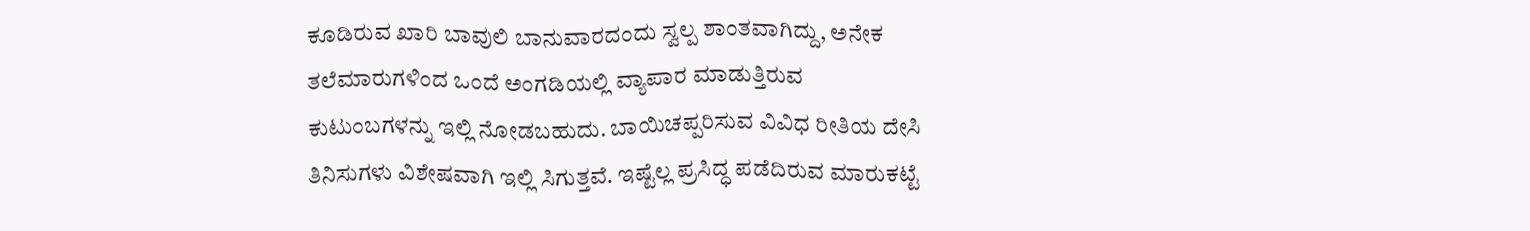ಕೂಡಿರುವ ಖಾರಿ ಬಾವುಲಿ ಬಾನುವಾರದಂದು ಸ್ವಲ್ಪ ಶಾಂತವಾಗಿದ್ದು, ಅನೇಕ ತಲೆಮಾರುಗಳಿಂದ ಒಂದೆ ಅಂಗಡಿಯಲ್ಲಿ ವ್ಯಾಪಾರ ಮಾಡುತ್ತಿರುವ ಕುಟುಂಬಗಳನ್ನು ಇಲ್ಲಿ ನೋಡಬಹುದು. ಬಾಯಿಚಪ್ಪರಿಸುವ ವಿವಿಧ ರೀತಿಯ ದೇಸಿ ತಿನಿಸುಗಳು ವಿಶೇಷವಾಗಿ ಇಲ್ಲಿ ಸಿಗುತ್ತವೆ. ಇಷ್ಟೆಲ್ಲ ಪ್ರಸಿದ್ಧ ಪಡೆದಿರುವ ಮಾರುಕಟ್ಟೆ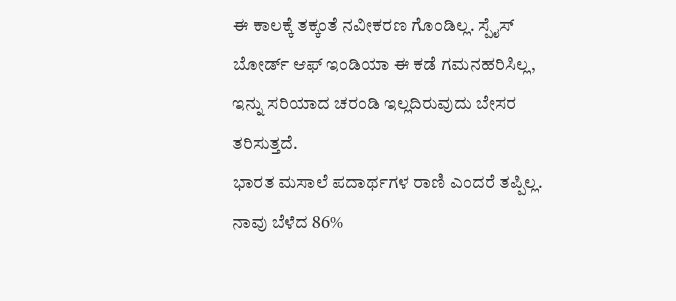ಈ ಕಾಲಕ್ಕೆ ತಕ್ಕಂತೆ ನವೀಕರಣ ಗೊಂಡಿಲ್ಲ. ಸ್ಪೈಸ್ ಬೋರ್ಡ್ ಆಫ್ ಇಂಡಿಯಾ ಈ ಕಡೆ ಗಮನಹರಿಸಿಲ್ಲ, ಇನ್ನು ಸರಿಯಾದ ಚರಂಡಿ ಇಲ್ಲದಿರುವುದು ಬೇಸರ ತರಿಸುತ್ತದೆ.
ಭಾರತ ಮಸಾಲೆ ಪದಾರ್ಥಗಳ ರಾಣಿ ಎಂದರೆ ತಪ್ಪಿಲ್ಲ. ನಾವು ಬೆಳೆದ 86%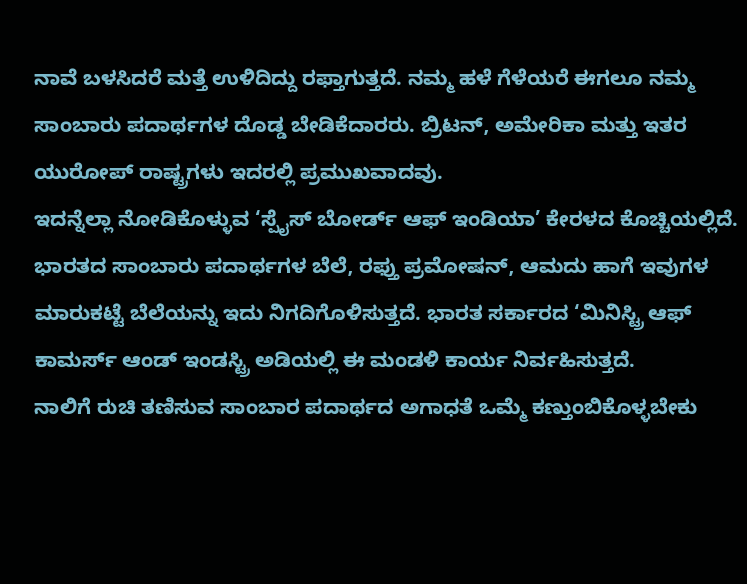ನಾವೆ ಬಳಸಿದರೆ ಮತ್ತೆ ಉಳಿದಿದ್ದು ರಫ್ತಾಗುತ್ತದೆ. ನಮ್ಮ ಹಳೆ ಗೆಳೆಯರೆ ಈಗಲೂ ನಮ್ಮ ಸಾಂಬಾರು ಪದಾರ್ಥಗಳ ದೊಡ್ಡ ಬೇಡಿಕೆದಾರರು. ಬ್ರಿಟನ್, ಅಮೇರಿಕಾ ಮತ್ತು ಇತರ ಯುರೋಪ್ ರಾಷ್ಟ್ರಗಳು ಇದರಲ್ಲಿ ಪ್ರಮುಖವಾದವು.
ಇದನ್ನೆಲ್ಲಾ ನೋಡಿಕೊಳ್ಳುವ ‘ಸ್ಪೈಸ್ ಬೋರ್ಡ್ ಆಫ್ ಇಂಡಿಯಾ’ ಕೇರಳದ ಕೊಚ್ಚಿಯಲ್ಲಿದೆ. ಭಾರತದ ಸಾಂಬಾರು ಪದಾರ್ಥಗಳ ಬೆಲೆ, ರಫ್ತು ಪ್ರಮೋಷನ್, ಆಮದು ಹಾಗೆ ಇವುಗಳ ಮಾರುಕಟ್ಟೆ ಬೆಲೆಯನ್ನು ಇದು ನಿಗದಿಗೊಳಿಸುತ್ತದೆ. ಭಾರತ ಸರ್ಕಾರದ ‘ಮಿನಿಸ್ಟ್ರಿ ಆಫ್ ಕಾಮರ್ಸ್ ಆಂಡ್ ಇಂಡಸ್ಟ್ರಿ ಅಡಿಯಲ್ಲಿ ಈ ಮಂಡಳಿ ಕಾರ್ಯ ನಿರ್ವಹಿಸುತ್ತದೆ.
ನಾಲಿಗೆ ರುಚಿ ತಣಿಸುವ ಸಾಂಬಾರ ಪದಾರ್ಥದ ಅಗಾಧತೆ ಒಮ್ಮೆ ಕಣ್ತುಂಬಿಕೊಳ್ಳಬೇಕು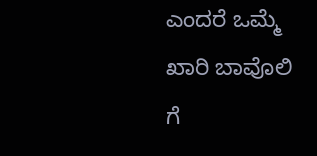ಎಂದರೆ ಒಮ್ಮೆ ಖಾರಿ ಬಾವೊಲಿ ಗೆ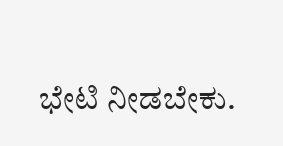ಭೇಟಿ ನೀಡಬೇಕು.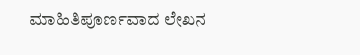ಮಾಹಿತಿಪೂರ್ಣವಾದ ಲೇಖನ